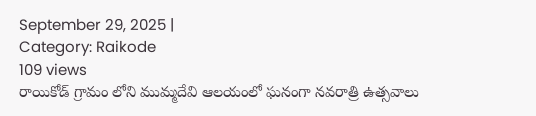September 29, 2025 |
Category: Raikode
109 views
రాయికోడ్ గ్రామం లోని ముమ్మదేవి ఆలయంలో ఘనంగా నవరాత్రి ఉత్సవాలు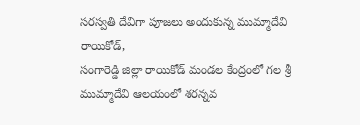సరస్వతి దేవిగా పూజలు అందుకున్న ముమ్మాదేవి
రాయికోడ్,
సంగారెడ్డి జిల్లా రాయికోడ్ మండల కేంద్రంలో గల శ్రీ ముమ్మాదేవి ఆలయంలో శరన్నవ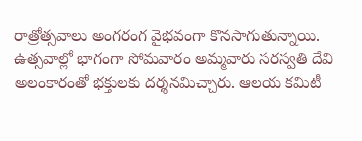రాత్రోత్సవాలు అంగరంగ వైభవంగా కొనసాగుతున్నాయి. ఉత్సవాల్లో భాగంగా సోమవారం అమ్మవారు సరస్వతి దేవి అలంకారంతో భక్తులకు దర్శనమిచ్చారు. ఆలయ కమిటీ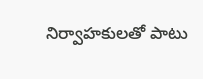నిర్వాహకులతో పాటు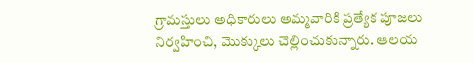గ్రామస్తులు అధికారులు అమ్మవారికి ప్రత్యేక పూజలు నిర్వహించి, మొక్కులు చెల్లించుకున్నారు. ఆలయ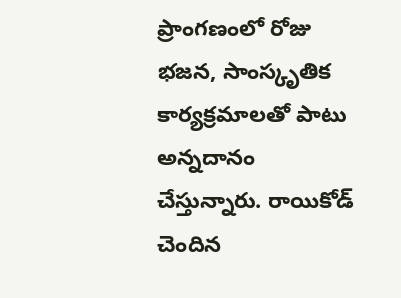ప్రాంగణంలో రోజు భజన, సాంస్కృతిక కార్యక్రమాలతో పాటు అన్నదానం చేస్తున్నారు. రాయికోడ్ చెందిన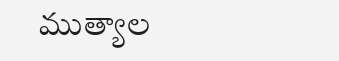ముత్యాల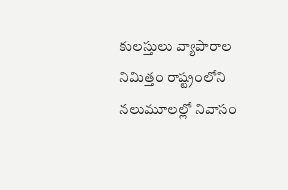కులస్తులు వ్యాపారాల నిమిత్తం రాష్ట్రంలోని నలుమూలల్లో నివాసం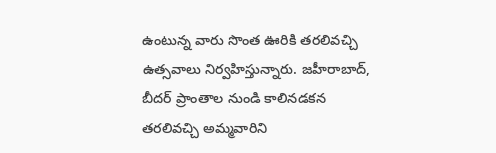ఉంటున్న వారు సొంత ఊరికి తరలివచ్చి ఉత్సవాలు నిర్వహిస్తున్నారు. జహీరాబాద్, బీదర్ ప్రాంతాల నుండి కాలినడకన తరలివచ్చి అమ్మవారిని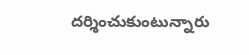దర్శించుకుంటున్నారు